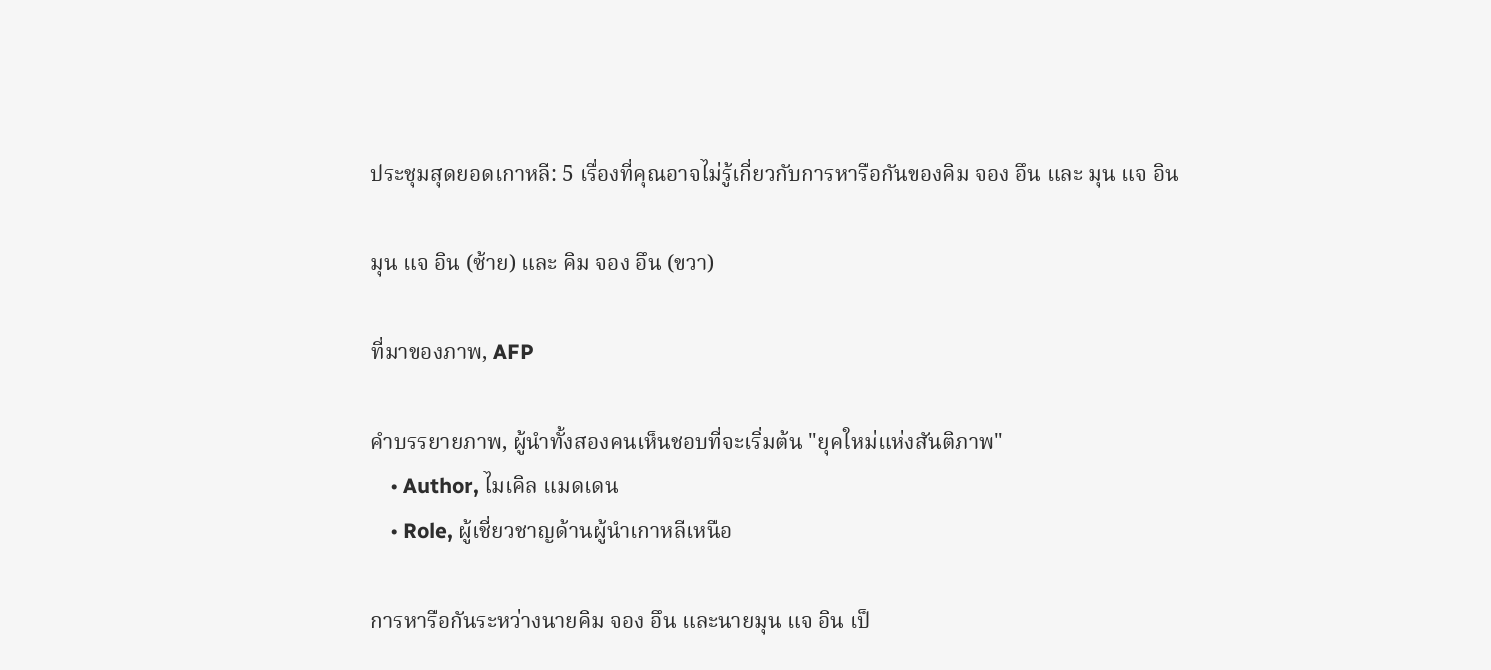ประชุมสุดยอดเกาหลี: 5 เรื่องที่คุณอาจไม่รู้เกี่ยวกับการหารือกันของคิม จอง อึน และ มุน แจ อิน

มุน แจ อิน (ซ้าย) และ คิม จอง อึน (ขวา)

ที่มาของภาพ, AFP

คำบรรยายภาพ, ผู้นำทั้งสองคนเห็นชอบที่จะเริ่มต้น "ยุคใหม่แห่งสันติภาพ"
    • Author, ไมเคิล แมดเดน
    • Role, ผู้เชี่ยวชาญด้านผู้นำเกาหลีเหนือ

การหารือกันระหว่างนายคิม จอง อึน และนายมุน แจ อิน เป็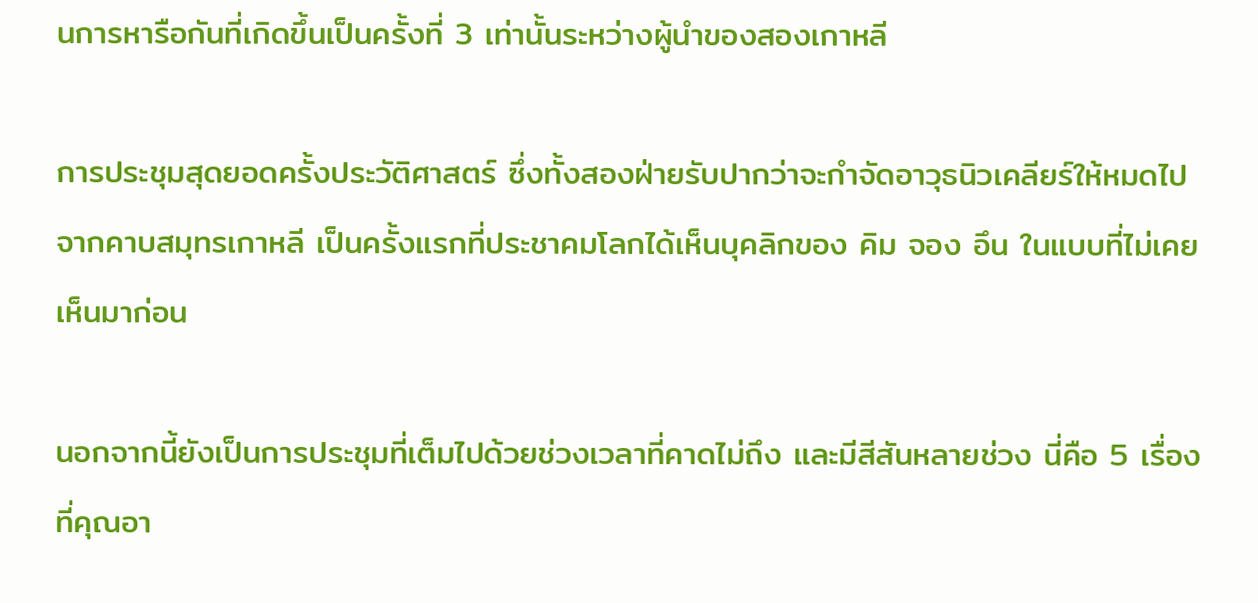นการหารือกันที่เกิดขึ้นเป็นครั้งที่ 3 เท่านั้นระหว่างผู้นำของสองเกาหลี

การประชุมสุดยอดครั้งประวัติศาสตร์ ซึ่งทั้งสองฝ่ายรับปากว่าจะกำจัดอาวุธนิวเคลียร์ให้หมดไปจากคาบสมุทรเกาหลี เป็นครั้งแรกที่ประชาคมโลกได้เห็นบุคลิกของ คิม จอง อึน ในแบบที่ไม่เคยเห็นมาก่อน

นอกจากนี้ยังเป็นการประชุมที่เต็มไปด้วยช่วงเวลาที่คาดไม่ถึง และมีสีสันหลายช่วง นี่คือ 5 เรื่องที่คุณอา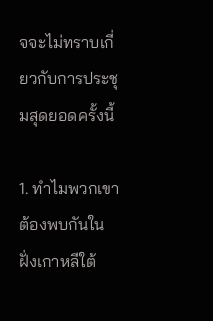จจะไม่ทราบเกี่ยวกับการประชุมสุดยอดครั้งนี้

1. ทำไมพวกเขาต้องพบกันในฝั่งเกาหลีใต้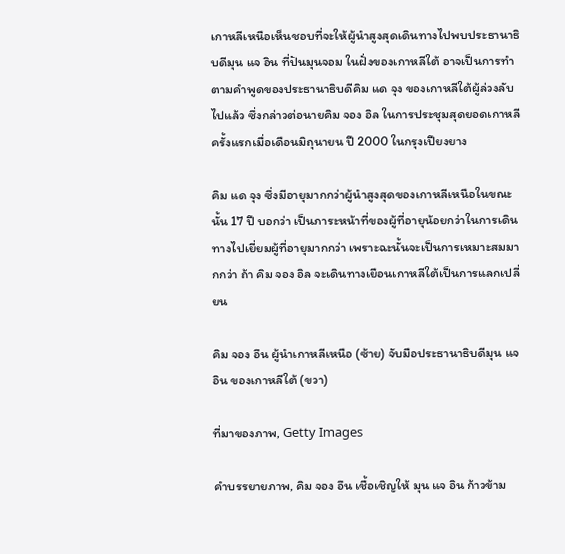เกาหลีเหนือเห็นชอบที่จะให้ผู้นำสูงสุดเดินทางไปพบประธานาธิบดีมุน แจ อิน ที่ปันมุนจอม ในฝั่งของเกาหลีใต้ อาจเป็นการทำตามคำพูดของประธานาธิบดีคิม แด จุง ของเกาหลีใต้ผู้ล่วงลับไปแล้ว ซึ่งกล่าวต่อนายคิม จอง อิล ในการประชุมสุดยอดเกาหลีครั้งแรกเมื่อเดือนมิถุนายน ปี 2000 ในกรุงเปียงยาง

คิม แด จุง ซึ่งมีอายุมากกว่าผู้นำสูงสุดของเกาหลีเหนือในขณะนั้น 17 ปี บอกว่า เป็นภาระหน้าที่ของผู้ที่อายุน้อยกว่าในการเดินทางไปเยี่ยมผู้ที่อายุมากกว่า เพราะฉะนั้นจะเป็นการเหมาะสมมากกว่า ถ้า คิม จอง อิล จะเดินทางเยือนเกาหลีใต้เป็นการแลกเปลี่ยน

คิม จอง อึน ผู้นำเกาหลีเหนือ (ซ้าย) จับมือประธานาธิบดีมุน แจ อิน ของเกาหลีใต้ (ขวา)

ที่มาของภาพ, Getty Images

คำบรรยายภาพ, คิม จอง อึน เชื้อเชิญให้ มุน แจ อิน ก้าวข้าม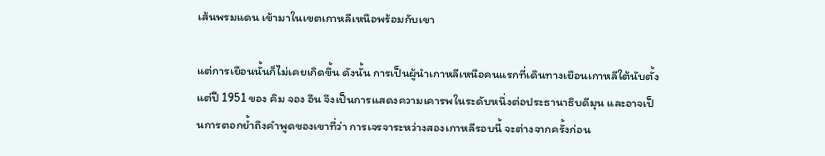เส้นพรมแดน เข้ามาในเขตเกาหลีเหนือพร้อมกับเขา

แต่การเยือนนั้นก็ไม่เคยเกิดขึ้น ดังนั้น การเป็นผู้นำเกาหลีเหนือคนแรกที่เดินทางเยือนเกาหลีใต้นับตั้งแต่ปี 1951 ของ คิม จอง อึน จึงเป็นการแสดงความเคารพในระดับหนึ่งต่อประธานาธิบดีมุน และอาจเป็นการตอกย้ำถึงคำพูดของเขาที่ว่า การเจรจาระหว่างสองเกาหลีรอบนี้ จะต่างจากครั้งก่อน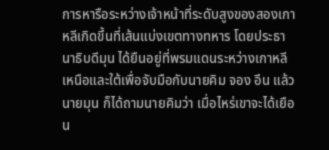การหารือระหว่างเจ้าหน้าที่ระดับสูงของสองเกาหลีเกิดขึ้นที่เส้นแบ่งเขตทางทหาร โดยประธานาธิบดีมุน ได้ยืนอยู่ที่พรมแดนระหว่างเกาหลีเหนือและใต้เพื่อจับมือกับนายคิม จอง อึน แล้วนายมุน ก็ได้ถามนายคิมว่า เมื่อไหร่เขาจะได้เยือน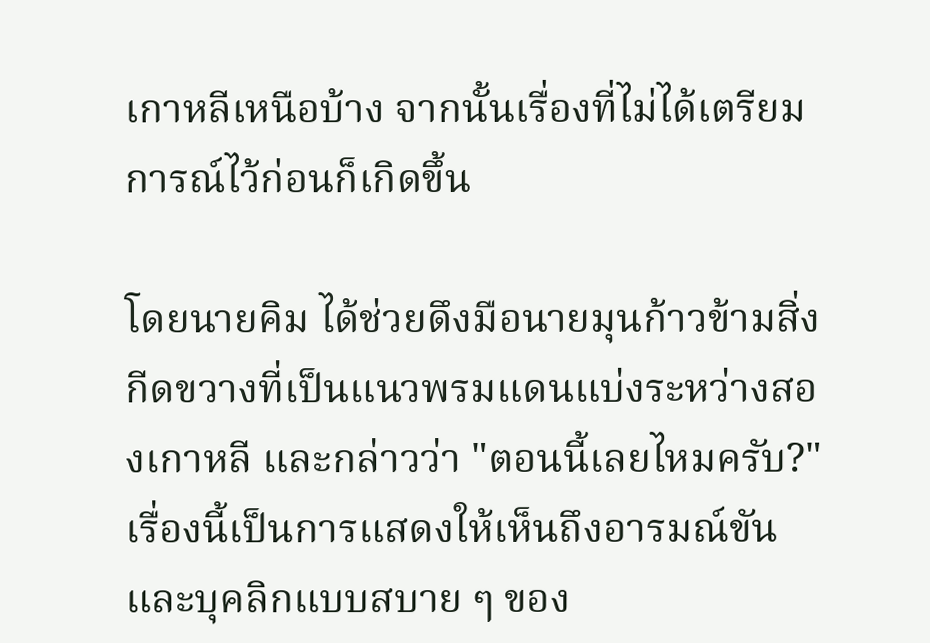เกาหลีเหนือบ้าง จากนั้นเรื่องที่ไม่ได้เตรียมการณ์ไว้ก่อนก็เกิดขึ้น

โดยนายคิม ได้ช่วยดึงมือนายมุนก้าวข้ามสิ่งกีดขวางที่เป็นแนวพรมแดนแบ่งระหว่างสองเกาหลี และกล่าวว่า "ตอนนี้เลยไหมครับ?" เรื่องนี้เป็นการแสดงให้เห็นถึงอารมณ์ขันและบุคลิกแบบสบาย ๆ ของ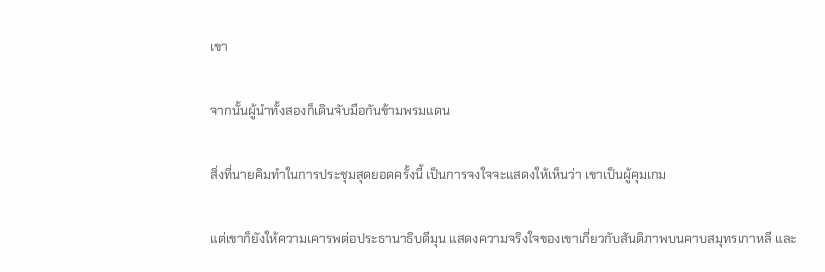เขา

จากนั้นผู้นำทั้งสองก็เดินจับมือกันข้ามพรมแดน

สิ่งที่นายคิมทำในการประชุมสุดยอดครั้งนี้ เป็นการจงใจจะแสดงให้เห็นว่า เขาเป็นผู้คุมเกม

แต่เขาก็ยังให้ความเคารพต่อประธานาธิบดีมุน แสดงความจริงใจของเขาเกี่ยวกับสันติภาพบนคาบสมุทรเกาหลี และ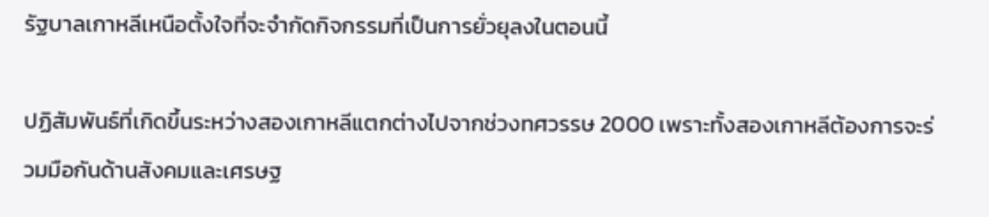รัฐบาลเกาหลีเหนือตั้งใจที่จะจำกัดกิจกรรมที่เป็นการยั่วยุลงในตอนนี้

ปฏิสัมพันธ์ที่เกิดขึ้นระหว่างสองเกาหลีแตกต่างไปจากช่วงทศวรรษ 2000 เพราะทั้งสองเกาหลีต้องการจะร่วมมือกันด้านสังคมและเศรษฐ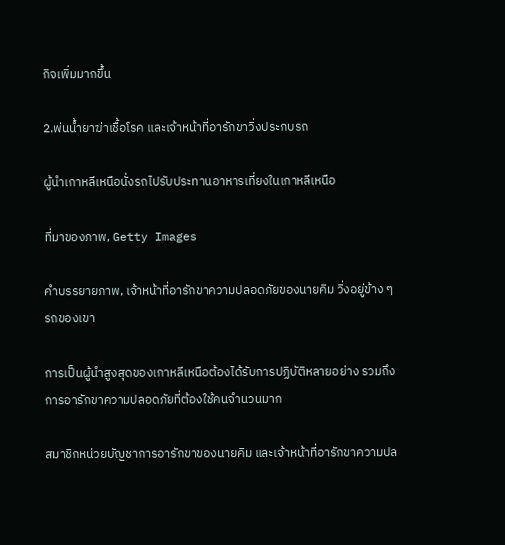กิจเพิ่มมากขึ้น

2.พ่นน้ำยาฆ่าเชื้อโรค และเจ้าหน้าที่อารักขาวิ่งประกบรถ

ผู้นำเกาหลีเหนือนั่งรถไปรับประทานอาหารเที่ยงในเกาหลีเหนือ

ที่มาของภาพ, Getty Images

คำบรรยายภาพ, เจ้าหน้าที่อารักขาความปลอดภัยของนายคิม วิ่งอยู่ข้าง ๆ รถของเขา

การเป็นผู้นำสูงสุดของเกาหลีเหนือต้องได้รับการปฏิบัติหลายอย่าง รวมถึง การอารักขาความปลอดภัยที่ต้องใช้คนจำนวนมาก

สมาชิกหน่วยบัญชาการอารักขาของนายคิม และเจ้าหน้าที่อารักขาความปล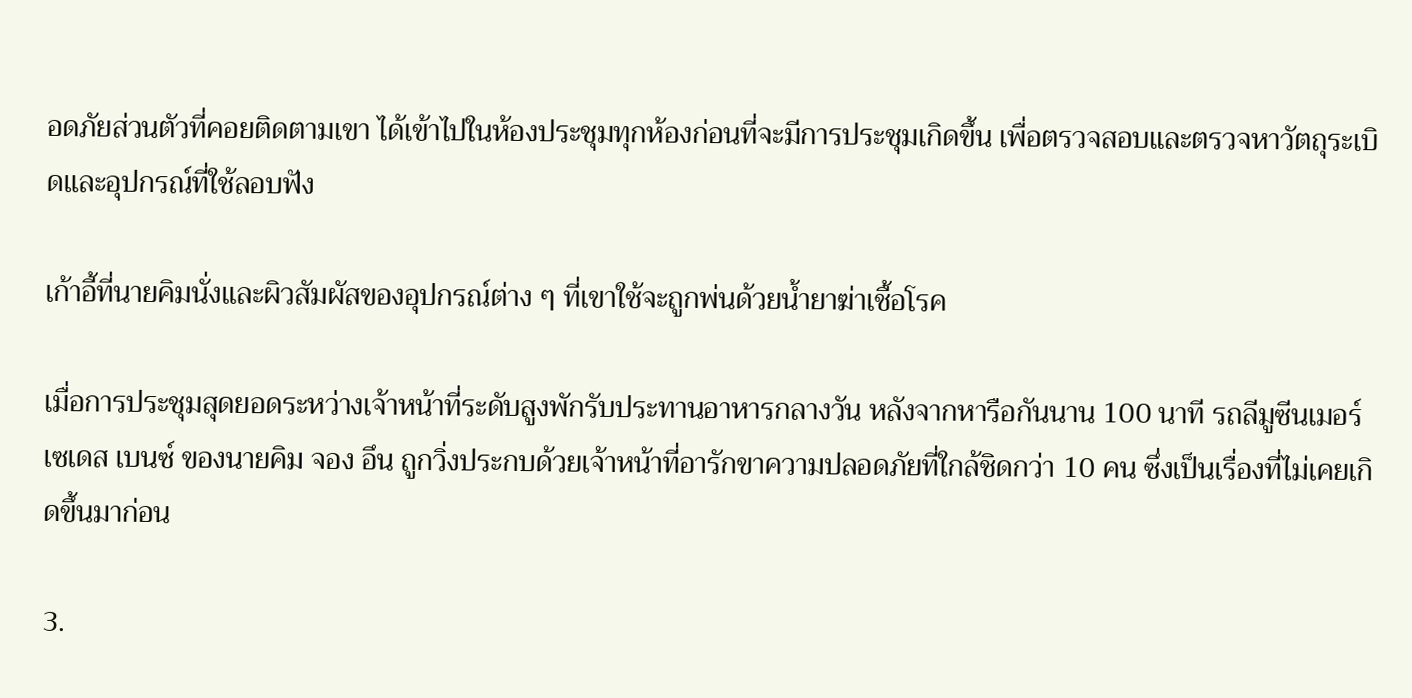อดภัยส่วนตัวที่คอยติดตามเขา ได้เข้าไปในห้องประชุมทุกห้องก่อนที่จะมีการประชุมเกิดขึ้น เพื่อตรวจสอบและตรวจหาวัตถุระเบิดและอุปกรณ์ที่ใช้ลอบฟัง

เก้าอี้ที่นายคิมนั่งและผิวสัมผัสของอุปกรณ์ต่าง ๆ ที่เขาใช้จะถูกพ่นด้วยน้ำยาฆ่าเชื้อโรค

เมื่อการประชุมสุดยอดระหว่างเจ้าหน้าที่ระดับสูงพักรับประทานอาหารกลางวัน หลังจากหารือกันนาน 100 นาที รถลีมูซีนเมอร์เซเดส เบนซ์ ของนายคิม จอง อึน ถูกวิ่งประกบด้วยเจ้าหน้าที่อารักขาความปลอดภัยที่ใกล้ชิดกว่า 10 คน ซึ่งเป็นเรื่องที่ไม่เคยเกิดขึ้นมาก่อน

3.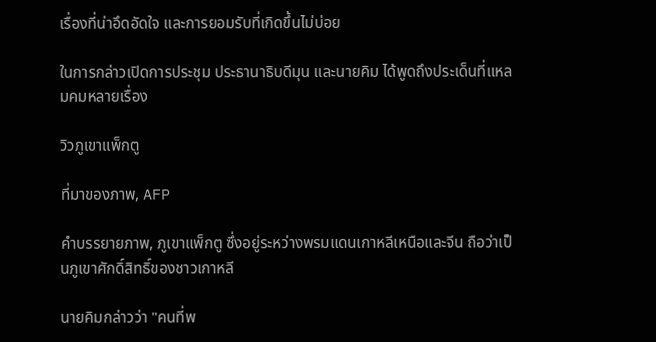เรื่องที่น่าอึดอัดใจ และการยอมรับที่เกิดขึ้นไม่บ่อย

ในการกล่าวเปิดการประชุม ประธานาธิบดีมุน และนายคิม ได้พูดถึงประเด็นที่แหลมคมหลายเรื่อง

วิวภูเขาแพ็กตู

ที่มาของภาพ, AFP

คำบรรยายภาพ, ภูเขาแพ็กตู ซึ่งอยู่ระหว่างพรมแดนเกาหลีเหนือและจีน ถือว่าเป็นภูเขาศักดิ์สิทธิ์ของชาวเกาหลี

นายคิมกล่าวว่า "คนที่พ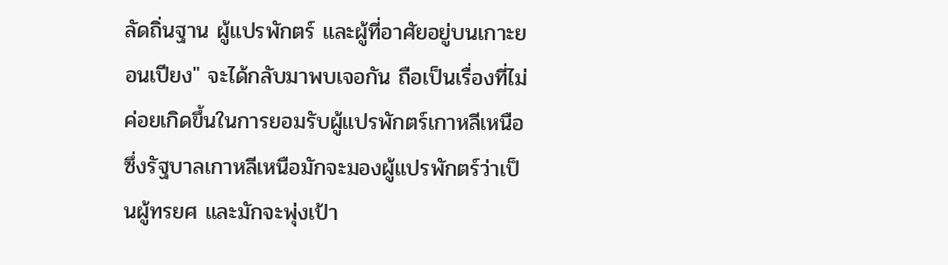ลัดถิ่นฐาน ผู้แปรพักตร์ และผู้ที่อาศัยอยู่บนเกาะยอนเปียง" จะได้กลับมาพบเจอกัน ถือเป็นเรื่องที่ไม่ค่อยเกิดขึ้นในการยอมรับผู้แปรพักตร์เกาหลีเหนือ ซึ่งรัฐบาลเกาหลีเหนือมักจะมองผู้แปรพักตร์ว่าเป็นผู้ทรยศ และมักจะพุ่งเป้า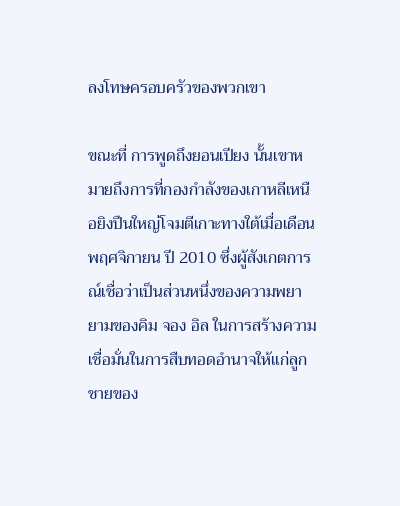ลงโทษครอบครัวของพวกเขา

ขณะที่ การพูดถึงยอนเปียง นั้นเขาหมายถึงการที่กองกำลังของเกาหลีเหนือยิงปืนใหญ่โจมตีเกาะทางใต้เมื่อเดือนพฤศจิกายน ปี 2010 ซึ่งผู้สังเกตการณ์เชื่อว่าเป็นส่วนหนึ่งของความพยายามของคิม จอง อิล ในการสร้างความเชื่อมั่นในการสืบทอดอำนาจให้แก่ลูกชายของ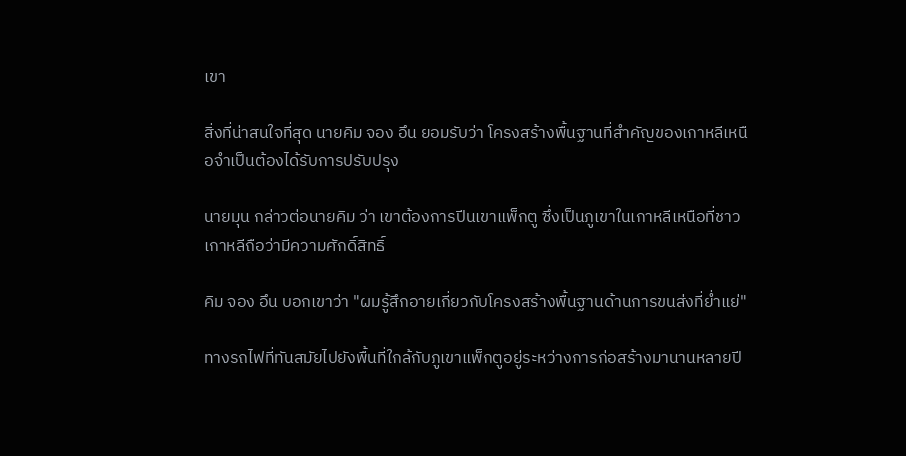เขา

สิ่งที่น่าสนใจที่สุด นายคิม จอง อึน ยอมรับว่า โครงสร้างพื้นฐานที่สำคัญของเกาหลีเหนือจำเป็นต้องได้รับการปรับปรุง

นายมุน กล่าวต่อนายคิม ว่า เขาต้องการปีนเขาแพ็กตู ซึ่งเป็นภูเขาในเกาหลีเหนือที่ชาวเกาหลีถือว่ามีความศักดิ์สิทธิ์

คิม จอง อึน บอกเขาว่า "ผมรู้สึกอายเกี่ยวกับโครงสร้างพื้นฐานด้านการขนส่งที่ย่ำแย่"

ทางรถไฟที่ทันสมัยไปยังพื้นที่ใกล้กับภูเขาแพ็กตูอยู่ระหว่างการก่อสร้างมานานหลายปี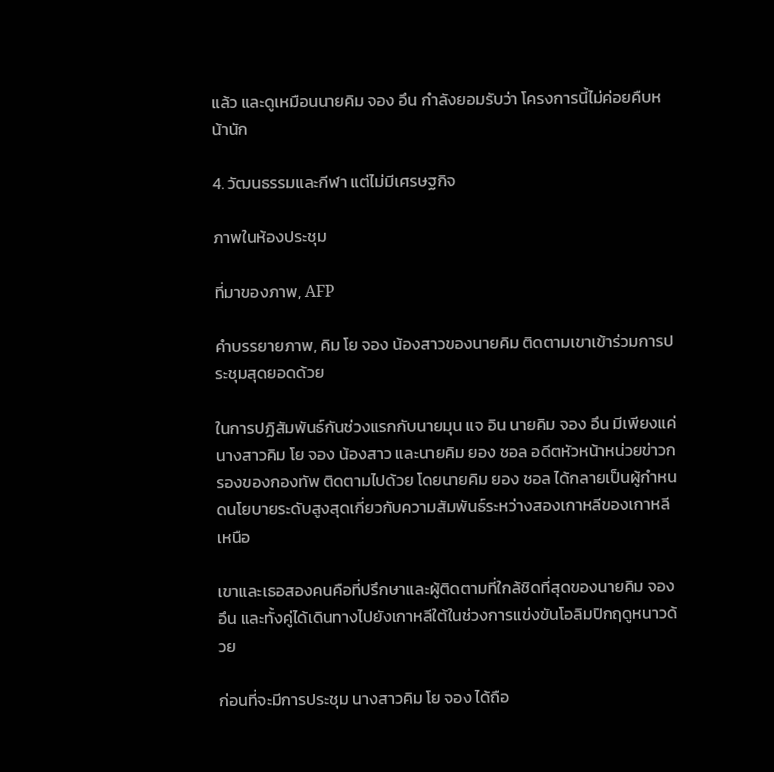แล้ว และดูเหมือนนายคิม จอง อึน กำลังยอมรับว่า โครงการนี้ไม่ค่อยคืบหน้านัก

4. วัฒนธรรมและกีฬา แต่ไม่มีเศรษฐกิจ

ภาพในห้องประชุม

ที่มาของภาพ, AFP

คำบรรยายภาพ, คิม โย จอง น้องสาวของนายคิม ติดตามเขาเข้าร่วมการประชุมสุดยอดด้วย

ในการปฏิสัมพันธ์กันช่วงแรกกับนายมุน แจ อิน นายคิม จอง อึน มีเพียงแค่นางสาวคิม โย จอง น้องสาว และนายคิม ยอง ชอล อดีตหัวหน้าหน่วยข่าวกรองของกองทัพ ติดตามไปด้วย โดยนายคิม ยอง ชอล ได้กลายเป็นผู้กำหนดนโยบายระดับสูงสุดเกี่ยวกับความสัมพันธ์ระหว่างสองเกาหลีของเกาหลีเหนือ

เขาและเธอสองคนคือที่ปรึกษาและผู้ติดตามที่ใกล้ชิดที่สุดของนายคิม จอง อึน และทั้งคู่ได้เดินทางไปยังเกาหลีใต้ในช่วงการแข่งขันโอลิมปิกฤดูหนาวด้วย

ก่อนที่จะมีการประชุม นางสาวคิม โย จอง ได้ถือ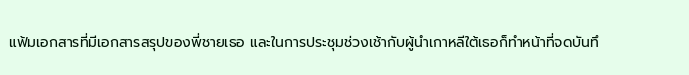แฟ้มเอกสารที่มีเอกสารสรุปของพี่ชายเธอ และในการประชุมช่วงเช้ากับผู้นำเกาหลีใต้เธอก็ทำหน้าที่จดบันทึ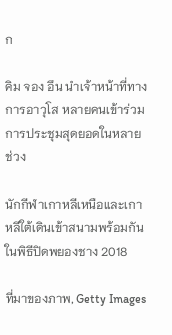ก

คิม จอง อึน นำเจ้าหน้าที่ทางการอาวุโส หลายคนเข้าร่วมการประชุมสุดยอดในหลายช่วง

นักกีฬาเกาหลีเหนือและเกาหลีใต้เดินเข้าสนามพร้อมกันในพิธีปิดพยองชาง 2018

ที่มาของภาพ, Getty Images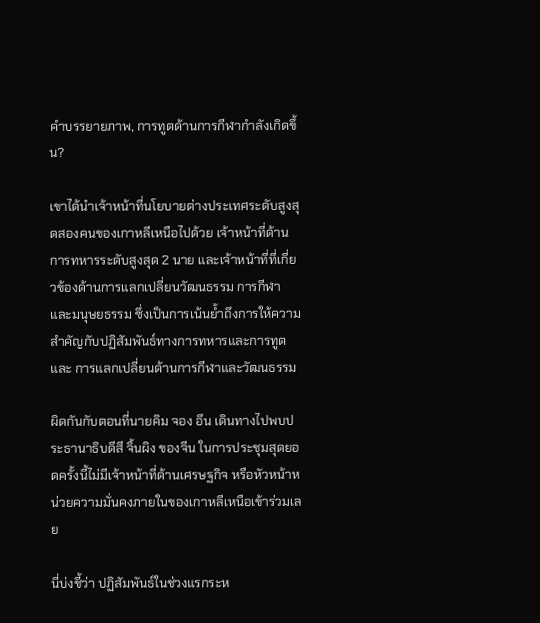คำบรรยายภาพ, การทูตด้านการกีฬากำลังเกิดขึ้น?

เขาได้นำเจ้าหน้าที่นโยบายต่างประเทศระดับสูงสุดสองคนของเกาหลีเหนือไปด้วย เจ้าหน้าที่ด้านการทหารระดับสูงสุด 2 นาย และเจ้าหน้าที่ที่เกี่ยวข้องด้านการแลกเปลี่ยนวัฒนธรรม การกีฬา และมนุษยธรรม ซึ่งเป็นการเน้นย้ำถึงการให้ความสำคัญกับปฏิสัมพันธ์ทางการทหารและการทูตและ การแลกเปลี่ยนด้านการกีฬาและวัฒนธรรม

ผิดกันกับตอนที่นายคิม จอง อึน เดินทางไปพบประธานาธิบดีสี จิ้นผิง ของจีน ในการประชุมสุดยอดครั้งนี้ไม่มีเจ้าหน้าที่ด้านเศรษฐกิจ หรือหัวหน้าหน่วยความมั่นคงภายในของเกาหลีเหนือเข้าร่วมเลย

นี่บ่งชี้ว่า ปฏิสัมพันธ์ในช่วงแรกระห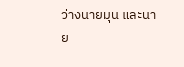ว่างนายมุน และนาย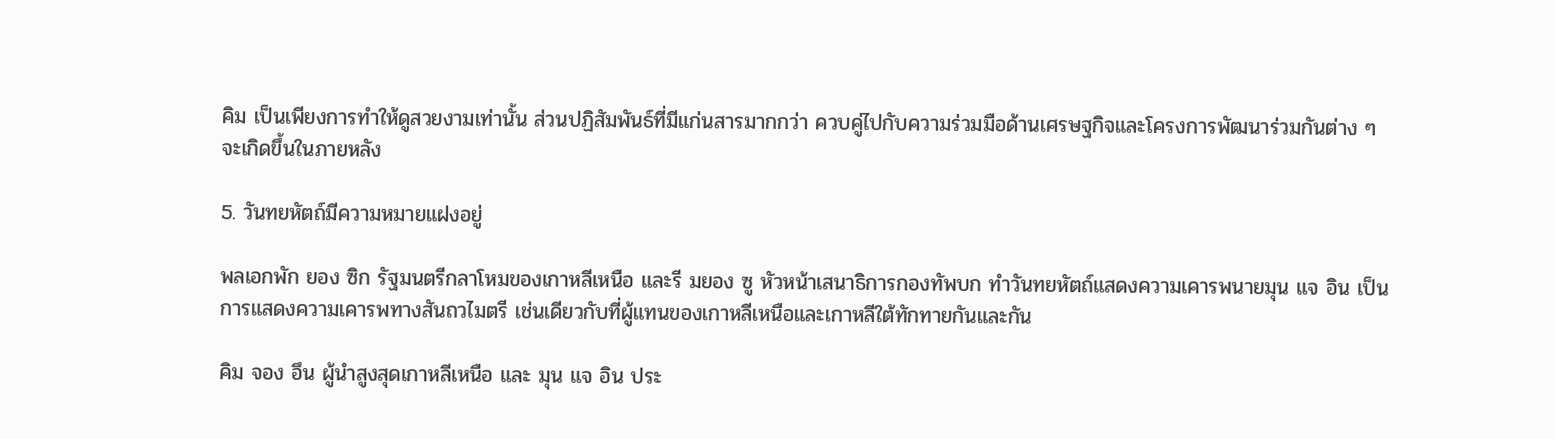คิม เป็นเพียงการทำให้ดูสวยงามเท่านั้น ส่วนปฏิสัมพันธ์ที่มีแก่นสารมากกว่า ควบคู่ไปกับความร่วมมือด้านเศรษฐกิจและโครงการพัฒนาร่วมกันต่าง ๆ จะเกิดขึ้นในภายหลัง

5. วันทยหัตถ์มีความหมายแฝงอยู่

พลเอกพัก ยอง ซิก รัฐมนตรีกลาโหมของเกาหลีเหนือ และรี มยอง ซู หัวหน้าเสนาธิการกองทัพบก ทำวันทยหัตถ์แสดงความเคารพนายมุน แจ อิน เป็นการแสดงความเคารพทางสันถวไมตรี เช่นเดียวกับที่ผู้แทนของเกาหลีเหนือและเกาหลีใต้ทักทายกันและกัน

คิม จอง อึน ผู้นำสูงสุดเกาหลีเหนือ และ มุน แจ อิน ประ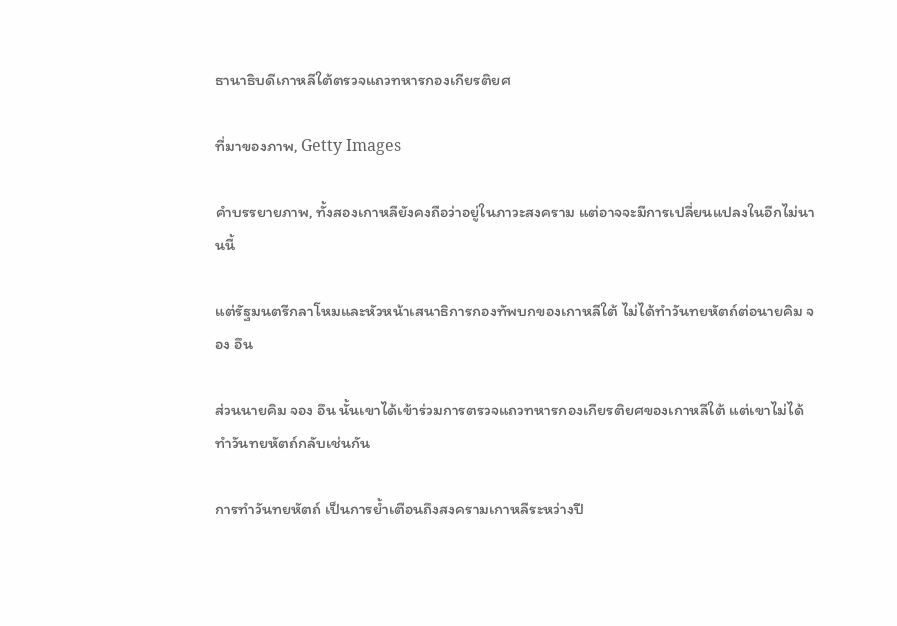ธานาธิบดีเกาหลีใต้ตรวจแถวทหารกองเกียรติยศ

ที่มาของภาพ, Getty Images

คำบรรยายภาพ, ทั้งสองเกาหลียังคงถือว่าอยู่ในภาวะสงคราม แต่อาจจะมีการเปลี่ยนแปลงในอีกไม่นานนี้

แต่รัฐมนตรีกลาโหมและหัวหน้าเสนาธิการกองทัพบกของเกาหลีใต้ ไม่ได้ทำวันทยหัตถ์ต่อนายคิม จอง อึน

ส่วนนายคิม จอง อึน นั้นเขาได้เข้าร่วมการตรวจแถวทหารกองเกียรติยศของเกาหลีใต้ แต่เขาไม่ได้ทำวันทยหัตถ์กลับเช่นกัน

การทำวันทยหัตถ์ เป็นการย้ำเตือนถึงสงครามเกาหลีระหว่างปี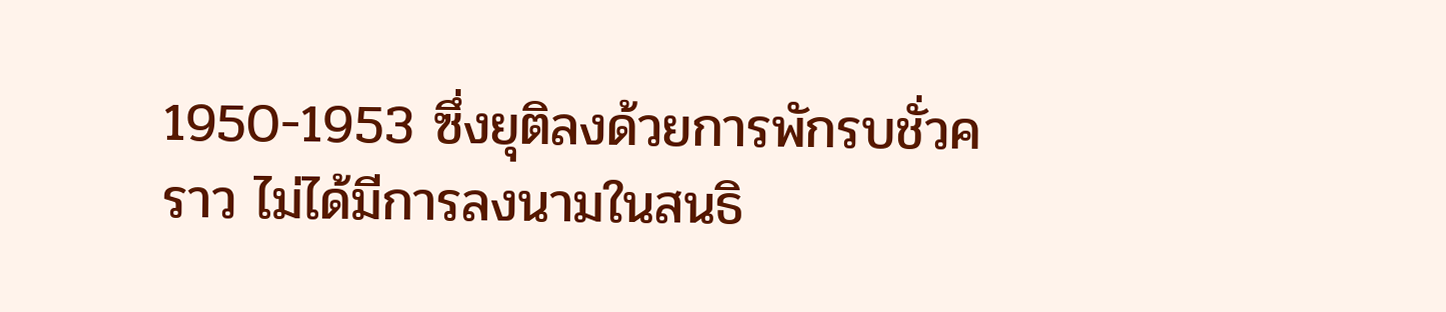1950-1953 ซึ่งยุติลงด้วยการพักรบชั่วคราว ไม่ได้มีการลงนามในสนธิ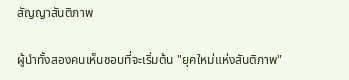สัญญาสันติภาพ

ผู้นำทั้งสองคนเห็นชอบที่จะเริ่มต้น "ยุคใหม่แห่งสันติภาพ"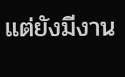แต่ยังมีงาน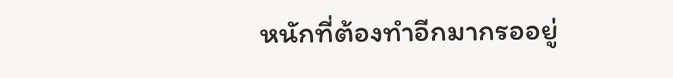หนักที่ต้องทำอีกมากรออยู่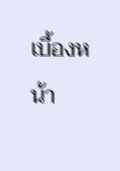เบื้องหน้า